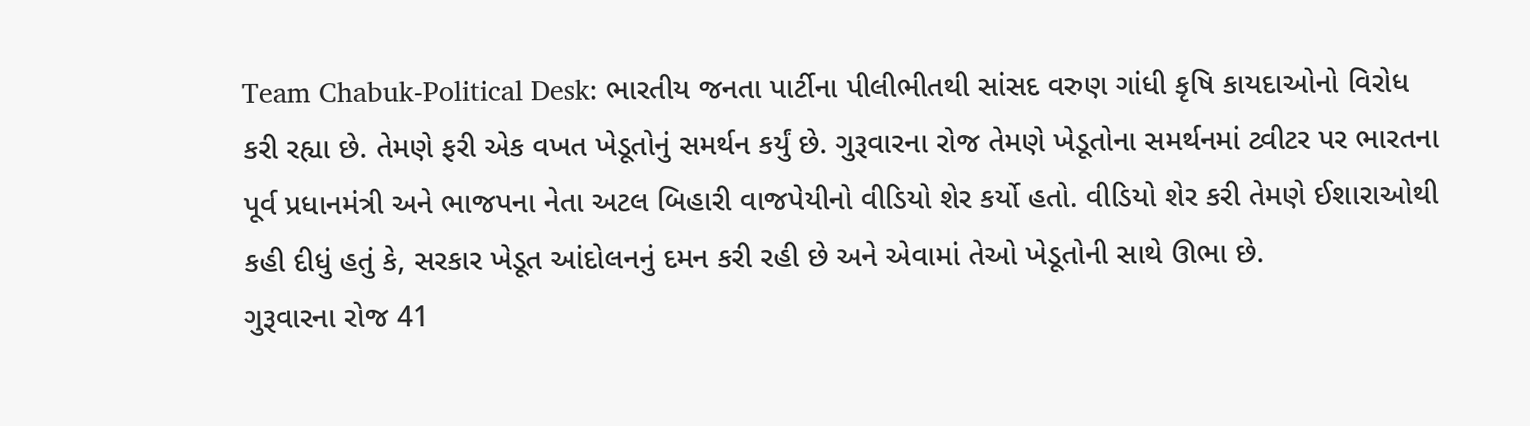Team Chabuk-Political Desk: ભારતીય જનતા પાર્ટીના પીલીભીતથી સાંસદ વરુણ ગાંધી કૃષિ કાયદાઓનો વિરોધ કરી રહ્યા છે. તેમણે ફરી એક વખત ખેડૂતોનું સમર્થન કર્યું છે. ગુરૂવારના રોજ તેમણે ખેડૂતોના સમર્થનમાં ટ્વીટર પર ભારતના પૂર્વ પ્રધાનમંત્રી અને ભાજપના નેતા અટલ બિહારી વાજપેયીનો વીડિયો શેર કર્યો હતો. વીડિયો શેર કરી તેમણે ઈશારાઓથી કહી દીધું હતું કે, સરકાર ખેડૂત આંદોલનનું દમન કરી રહી છે અને એવામાં તેઓ ખેડૂતોની સાથે ઊભા છે.
ગુરૂવારના રોજ 41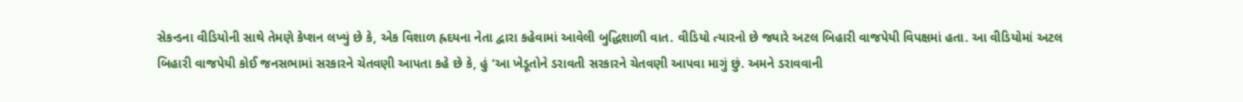સેકન્ડના વીડિયોની સાથે તેમણે કેપ્શન લખ્યું છે કે, એક વિશાળ હ્રદયના નેતા દ્વારા કહેવામાં આવેલી બુદ્ધિશાળી વાત. વીડિયો ત્યારનો છે જ્યારે અટલ બિહારી વાજપેયી વિપક્ષમાં હતા. આ વીડિયોમાં અટલ બિહારી વાજપેયી કોઈ જનસભામાં સરકારને ચેતવણી આપતા કહે છે કે, હું ‘આ ખેડૂતોને ડરાવતી સરકારને ચેતવણી આપવા માગું છું. અમને ડરાવવાની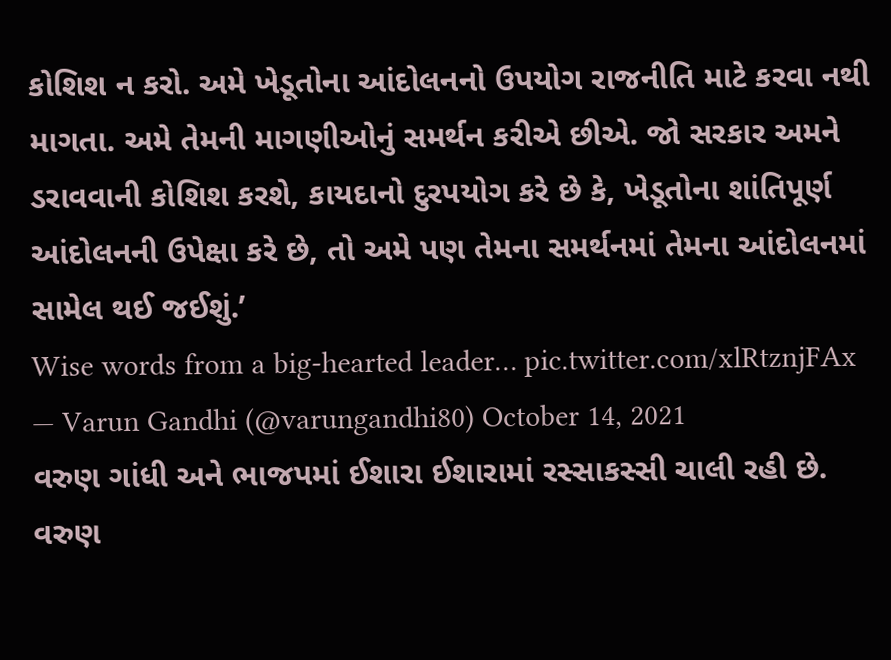કોશિશ ન કરો. અમે ખેડૂતોના આંદોલનનો ઉપયોગ રાજનીતિ માટે કરવા નથી માગતા. અમે તેમની માગણીઓનું સમર્થન કરીએ છીએ. જો સરકાર અમને ડરાવવાની કોશિશ કરશે, કાયદાનો દુરપયોગ કરે છે કે, ખેડૂતોના શાંતિપૂર્ણ આંદોલનની ઉપેક્ષા કરે છે, તો અમે પણ તેમના સમર્થનમાં તેમના આંદોલનમાં સામેલ થઈ જઈશું.’
Wise words from a big-hearted leader… pic.twitter.com/xlRtznjFAx
— Varun Gandhi (@varungandhi80) October 14, 2021
વરુણ ગાંધી અને ભાજપમાં ઈશારા ઈશારામાં રસ્સાકસ્સી ચાલી રહી છે. વરુણ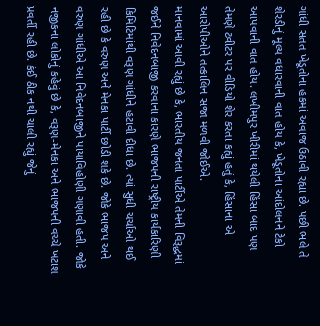ગાંધી સતત ખેડૂતોના હકમાં અવાજ ઉઠાવી રહ્યા છે. પછી ભલે તે શેરડીનું મૂલ્ય વધારવાની વાત હોય કે, ખેડૂતોના આંદોલનને ટેકો આપવાની વાત હોય. લખીમપુર ખીરીમાં થયેલી હિંસા બાદ પણ તેમણે ટ્વીટર પર વીડિયો શેર કરતા કહ્યું હતું કે, હિંસાના એ આરોપીઓને તત્કાલિન સજા મળવી જોઈએ.
માનવામાં આવી રહ્યું છે કે, ભારતીય જનતા પાર્ટીએ તેમની વિરૂદ્ધમાં જઈને નિવેદનબાજી કરવાના કારણે ભાજપની રાષ્ટ્રીય કાર્યકારિણી કિમિટિમાંથી વરૂણ ગાંધીને હટાવી દીધા છે. ત્યાં સુધી ચર્ચાઓ થઈ રહી છે કે વરુણ અને મેનકા પાર્ટી છોડી શકે છે. જોકે ભાજપ અને વરુણ ગાંધીએ આ નિવેદનબાજીને પાયાવિહોણી ગણાવી હતી. જોકે નજીકના લોકોનું કહેવું છે કે, વરૂણ-મેનકા અને ભાજપની વચ્ચે ખટાશ પ્રવર્તી રહી છે. કંઈ ઠીક નથી ચાલી રહ્યું જેનું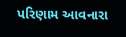પરિણામ આવનારા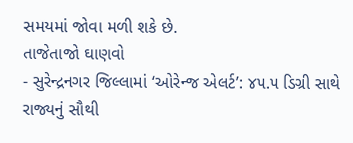સમયમાં જોવા મળી શકે છે.
તાજેતાજો ઘાણવો
- સુરેન્દ્રનગર જિલ્લામાં ‘ઓરેન્જ એલર્ટ’: ૪૫.૫ ડિગ્રી સાથે રાજ્યનું સૌથી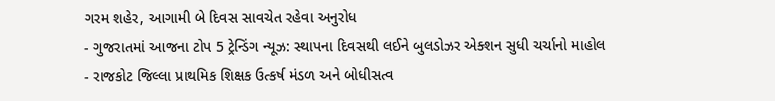ગરમ શહેર, આગામી બે દિવસ સાવચેત રહેવા અનુરોધ
- ગુજરાતમાં આજના ટોપ 5 ટ્રેન્ડિંગ ન્યૂઝ: સ્થાપના દિવસથી લઈને બુલડોઝર એક્શન સુધી ચર્ચાનો માહોલ
- રાજકોટ જિલ્લા પ્રાથમિક શિક્ષક ઉત્કર્ષ મંડળ અને બોધીસત્વ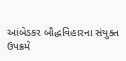આંબેડકર બૌદ્ધવિહારના સંયુક્ત ઉપક્રમે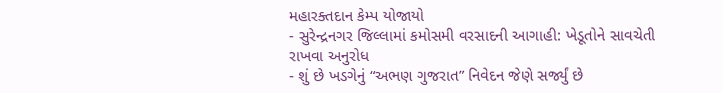મહારક્તદાન કેમ્પ યોજાયો
- સુરેન્દ્રનગર જિલ્લામાં કમોસમી વરસાદની આગાહી: ખેડૂતોને સાવચેતી રાખવા અનુરોધ
- શું છે ખડગેનું “અભણ ગુજરાત” નિવેદન જેણે સર્જ્યું છે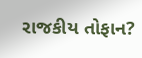રાજકીય તોફાન?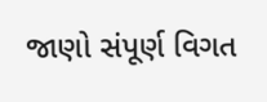જાણો સંપૂર્ણ વિગત